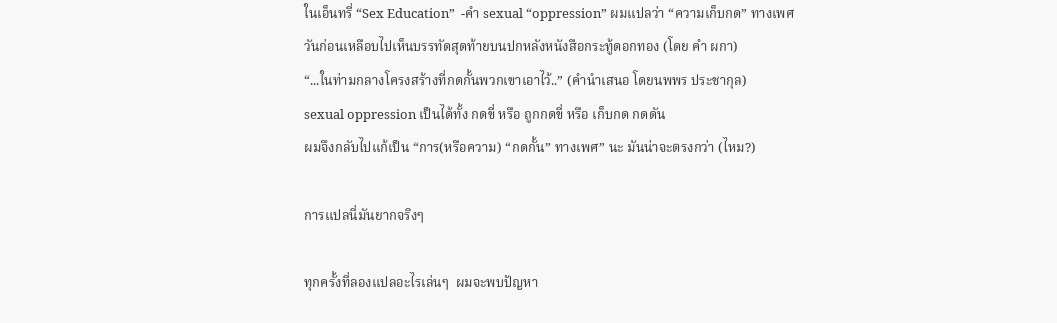ในเอ็นทรี่ “Sex Education”  -คำ sexual “oppression” ผมแปลว่า “ความเก็บกด” ทางเพศ
วันก่อนเหลือบไปเห็นบรรทัดสุดท้ายบนปกหลังหนังสือกระทู้ดอกทอง (โดย คำ ผกา)
“...ในท่ามกลางโครงสร้างที่กดกั้นพวกเขาเอาไว้..” (คำนำเสนอ โดยนพพร ประชากุล)
sexual oppression เป็นได้ทั้ง กดขี่ หรือ ถูกกดขี่ หรือ เก็บกด กดดัน
ผมจึงกลับไปแก้เป็น “การ(หรือความ) “กดกั้น” ทางเพศ” นะ มันน่าจะตรงกว่า (ไหม?)

การแปลนี่มันยากจริงๆ

ทุกครั้งที่ลองแปลอะไรเล่นๆ  ผมจะพบปัญหา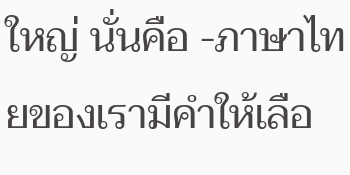ใหญ่ นั่นคือ -ภาษาไทยของเรามีคำให้เลือ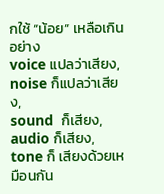กใช้ “น้อย” เหลือเกิน  อย่าง
voice แปลว่าเสียง, noise ก็แปลว่าเสียง,
sound  ก็เสียง, audio ก็เสียง,
tone ก็ เสียงด้วยเหมือนกัน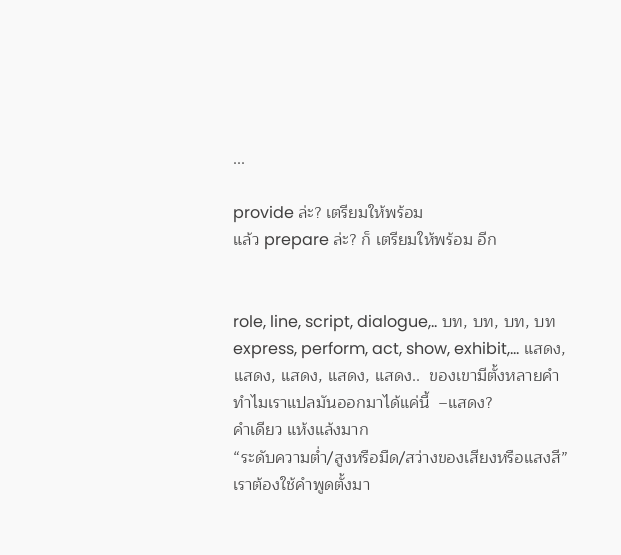...

provide ล่ะ? เตรียมให้พร้อม
แล้ว prepare ล่ะ? ก็ เตรียมให้พร้อม อีก


role, line, script, dialogue,.. บท, บท, บท, บท
express, perform, act, show, exhibit,… แสดง, แสดง, แสดง, แสดง, แสดง..  ของเขามีตั้งหลายคำ ทำไมเราแปลมันออกมาได้แค่นี้  –แสดง?
คำเดียว แห้งแล้งมาก
“ระดับความต่ำ/สูงหรือมืด/สว่างของเสียงหรือแสงสี”
เราต้องใช้คำพูดตั้งมา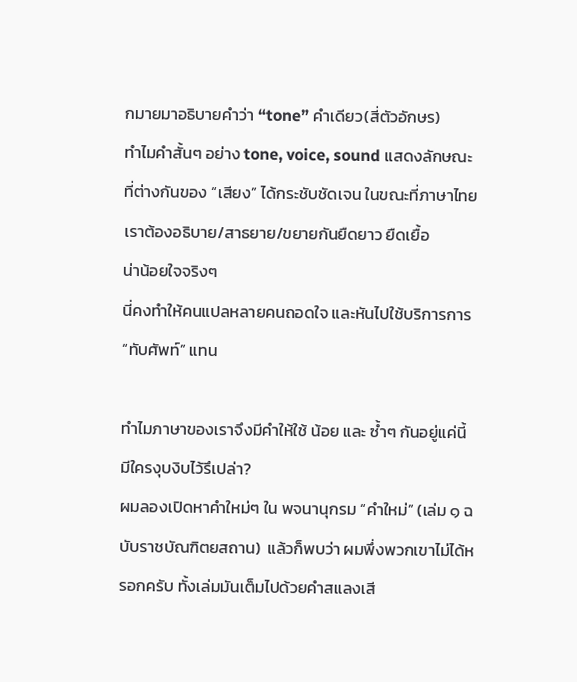กมายมาอธิบายคำว่า “tone” คำเดียว(สี่ตัวอักษร)
ทำไมคำสั้นๆ อย่าง tone, voice, sound แสดงลักษณะที่ต่างกันของ “เสียง” ได้กระชับชัดเจน ในขณะที่ภาษาไทยเราต้องอธิบาย/สาธยาย/ขยายกันยืดยาว ยืดเยื้อ
น่าน้อยใจจริงๆ
นี่คงทำให้คนแปลหลายคนถอดใจ และหันไปใช้บริการการ “ทับศัพท์” แทน

ทำไมภาษาของเราจึงมีคำให้ใช้ น้อย และ ซ้ำๆ กันอยู่แค่นี้ มีใครงุบงิบไว้รึเปล่า?
ผมลองเปิดหาคำใหม่ๆ ใน พจนานุกรม “คำใหม่” (เล่ม ๑ ฉบับราชบัณฑิตยสถาน)  แล้วก็พบว่า ผมพึ่งพวกเขาไม่ได้หรอกครับ ทั้งเล่มมันเต็มไปด้วยคำสแลงเสี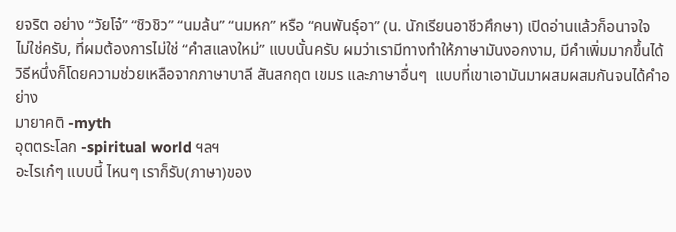ยจริต อย่าง “วัยโจ๋” “ชิวชิว” “นมล้น” “นมหก” หรือ “คนพันธุ์อา” (น. นักเรียนอาชีวศึกษา) เปิดอ่านแล้วก็อนาจใจ
ไม่ใช่ครับ, ที่ผมต้องการไม่ใช่ “คำสแลงใหม่” แบบนั้นครับ ผมว่าเรามีทางทำให้ภาษามันงอกงาม, มีคำเพิ่มมากขึ้นได้ วิธีหนึ่งก็โดยความช่วยเหลือจากภาษาบาลี สันสกฤต เขมร และภาษาอื่นๆ  แบบที่เขาเอามันมาผสมผสมกันจนได้คำอย่าง
มายาคติ -myth
อุตตระโลก -spiritual world ฯลฯ
อะไรเก๋ๆ แบบนี้ ไหนๆ เราก็รับ(ภาษา)ของ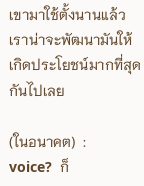เขามาใช้ตั้งนานแล้ว เราน่าจะพัฒนามันให้เกิดประโยชน์มากที่สุดกันไปเลย

(ในอนาคต)  :
voice?  ก็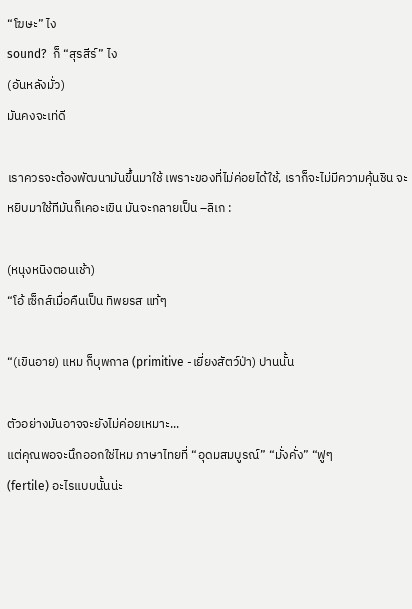“โฆษะ” ไง
sound?  ก็ “สุรสีร์” ไง
(อันหลังมั่ว)
มันคงจะเท่ดี

เราควรจะต้องพัฒนามันขึ้นมาใช้ เพราะของที่ไม่ค่อยได้ใช้, เราก็จะไม่มีความคุ้นชิน จะหยิบมาใช้ทีมันก็เคอะเขิน มันจะกลายเป็น –ลิเก :

(หนุงหนิงตอนเช้า)
“โอ้ เซ็กส์เมื่อคืนเป็น ทิพยรส แท้ๆ

“(เขินอาย) แหม ก็บุพกาล (primitive -เยี่ยงสัตว์ป่า) ปานนั้น

ตัวอย่างมันอาจจะยังไม่ค่อยเหมาะ...
แต่คุณพอจะนึกออกใช่ไหม ภาษาไทยที่ “อุดมสมบูรณ์” “มั่งคั่ง” “ฟูๆ
(fertile) อะไรแบบนั้นน่ะ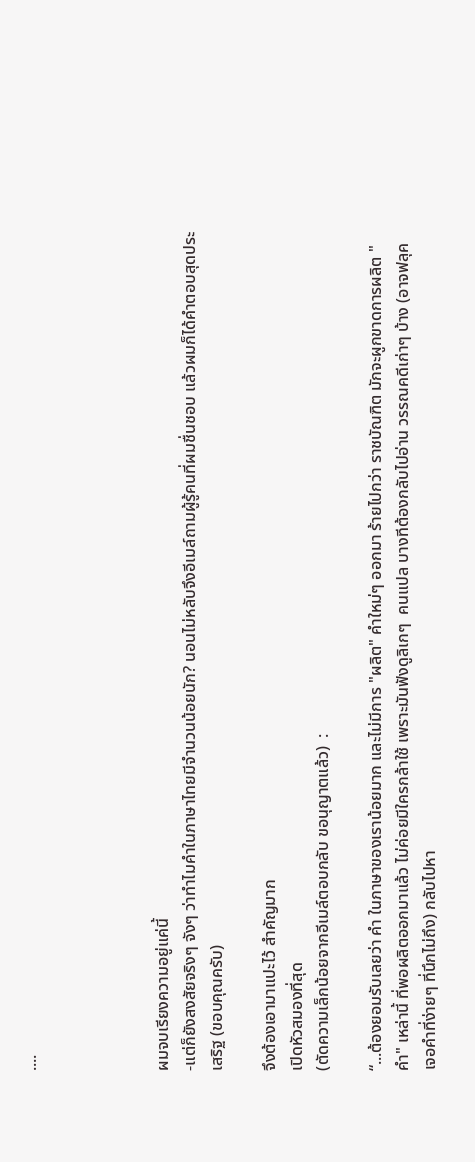....




ผมจบเรียงความอยู่แค่นี้
-แต่ก็ยังสงสัยจริงๆ จังๆ ว่าทำไมคำในภาษาไทยมีจำนวนน้อยนัก? นอนไม่หลับจึงอีเมล์ถามผู้รู้คนที่ผมชื่นชอบ แล้วผมก็ได้คำตอบสุดประเสริฐ (ขอบคุณครับ)

จึงต้องเอามาแปะไว้ สำคัญมาก
เปิดหัวสมองที่สุด
(ตัดความเล็กน้อยจากอีเมล์ตอบกลับ ขอนุญาตแล้ว)  :

“...ต้องยอมรับเลยว่า คำ ในภาษาของเราน้อยมาก และไม่มีการ "ผลิต" คำใหม่ๆ ออกมา ร้ายไปกว่า ราชบัณฑิต มักจะผูกขาดการผลิต "คำ" เหล่านี้ ที่พอผลิตออกมาแล้ว ไม่ค่อยมีใครกล้าใช้ เพราะมันฟังดูลิเกๆ  คนแปล บางทีต้องกลับไปอ่าน วรรณคดีเก่าๆ บ้าง (อาจฟลุค เจอคำที่ง่ายๆ ที่นึกไม่ถึง) กลับไปหา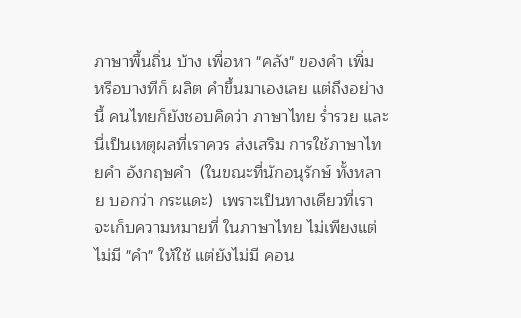ภาษาพื้นถิ่น บ้าง เพื่อหา "คลัง" ของคำ เพิ่ม  หรือบางทีก็ ผลิต คำขึ้นมาเองเลย แต่ถึงอย่างนี้ คนไทยก็ยังชอบคิดว่า ภาษาไทย ร่ำรวย และนี่เป็นเหตุผลที่เราควร ส่งเสริม การใช้ภาษาไทยคำ อังกฤษคำ  (ในขณะที่นักอนุรักษ์ ทั้งหลาย บอกว่า กระแดะ)  เพราะเป็นทางเดียวที่เราจะเก็บความหมายที่ ในภาษาไทย ไม่เพียงแต่ไม่มี "คำ" ให้ใช้ แต่ยังไม่มี คอน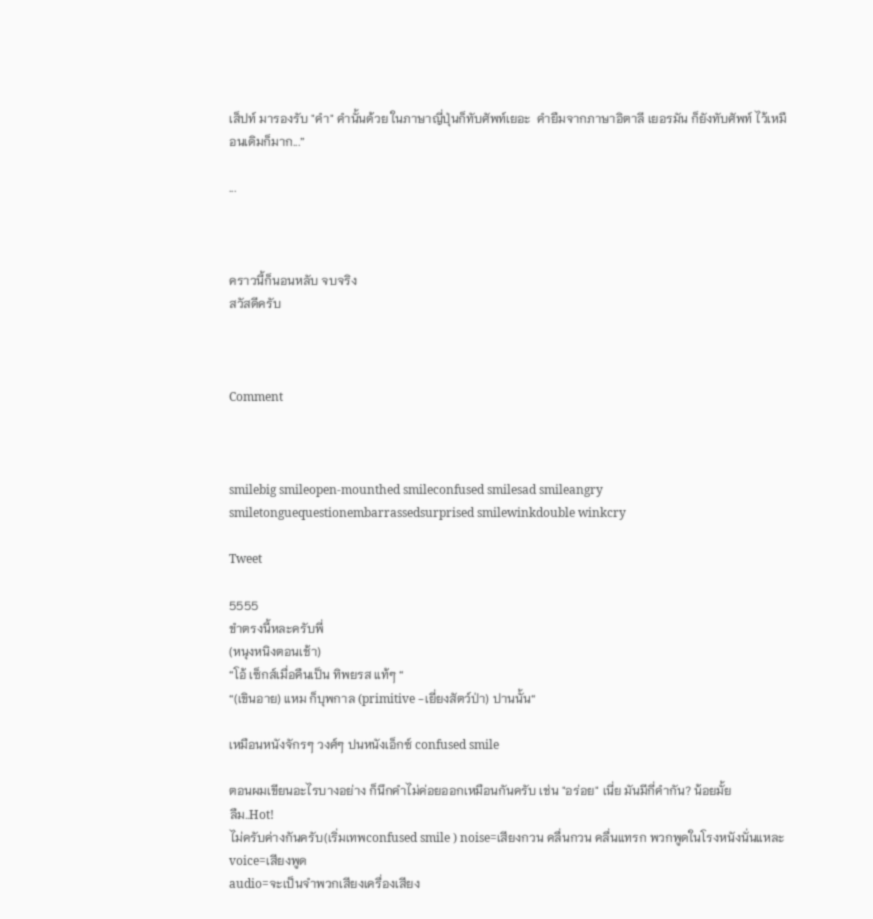เส็ปท์ มารองรับ "คำ" คำนั้นด้วย ในภาษาญี่ปุ่นก็ทับศัพท์เยอะ  คำยืมจากภาษาอิตาลี เยอรมัน ก็ยังทับศัพท์ ไว้เหมือนเดิมก็มาก...”

...



คราวนี้ก็นอนหลับ จบจริง
สวัสดีครับ



Comment



smilebig smileopen-mounthed smileconfused smilesad smileangry smiletonguequestionembarrassedsurprised smilewinkdouble winkcry

Tweet

5555
ขำตรงนี้หละครับพี่
(หนุงหนิงตอนเช้า)
“โอ้ เซ็กส์เมื่อคืนเป็น ทิพยรส แท้ๆ “
“(เขินอาย) แหม ก็บุพกาล (primitive -เยี่ยงสัตว์ป่า) ปานนั้น“

เหมือนหนังจักรๆ วงศ์ๆ ปนหนังเอ็กซ์ confused smile

ตอนผมเขียนอะไรบางอย่าง ก็นึกคำไม่ค่อยออกเหมือนกันครับ เช่น "อร่อย" เนี่ย มันมีกี่คำกัน? น้อยมั้ย
ลืม..Hot!
ไม่ครับค่างกันครับ(เริ่มเทพconfused smile ) noise=เสียงกวน คลื่นกวน คลื่นแทรก พวกพูดในโรงหนังนั่นแหละ
voice=เสียงพูด
audio=จะเป็นจำพวกเสียงเครื่องเสียง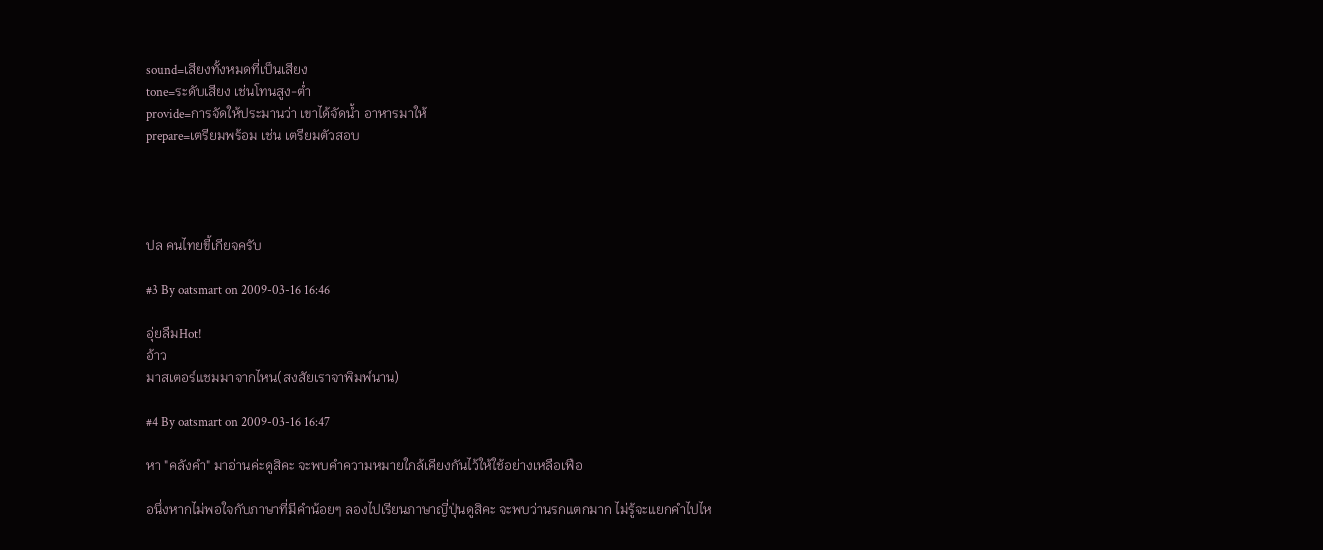sound=เสียงทั้งหมดที่เป็นเสียง
tone=ระดับเสียง เช่นโทนสูง-ต่ำ
provide=การจัดให้ประมานว่า เขาได้จัดน้ำ อาหารมาให้
prepare=เตรียมพร้อม เช่น เตรียมตัวสอบ




ปล คนไทยขี้เกียจครับ

#3 By oatsmart on 2009-03-16 16:46

อุ่ยลืมHot!
อ้าว
มาสเตอร์แชมมาจากไหน(สงสัยเราจาพิมพ์นาน)

#4 By oatsmart on 2009-03-16 16:47

หา "คลังคำ" มาอ่านค่ะดูสิคะ จะพบคำความหมายใกล้เคียงกันไว้ให้ใช้อย่างเหลือเฟือ

อนึ่งหากไม่พอใจกับภาษาที่มีคำน้อยๆ ลองไปเรียนภาษาญี่ปุ่นดูสิคะ จะพบว่านรกแตกมาก ไม่รู้จะแยกคำไปไห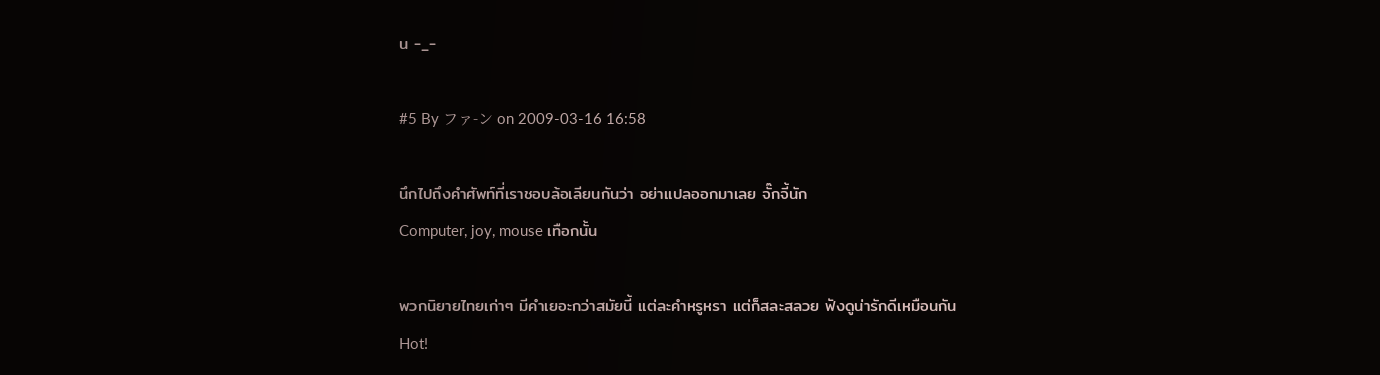น -_-

#5 By ファ-ン on 2009-03-16 16:58

นึกไปถึงคำศัพท์ที่เราชอบล้อเลียนกันว่า อย่าแปลออกมาเลย จั๊กจี้นัก
Computer, joy, mouse เทือกนั้น

พวกนิยายไทยเก่าๆ มีคำเยอะกว่าสมัยนี้ แต่ละคำหรูหรา แต่ก็สละสลวย ฟังดูน่ารักดีเหมือนกัน
Hot!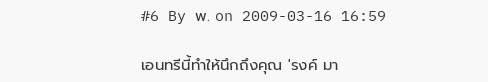#6 By พ. on 2009-03-16 16:59

เอนทรีนี้ทำให้นึกถึงคุณ 'รงค์ มา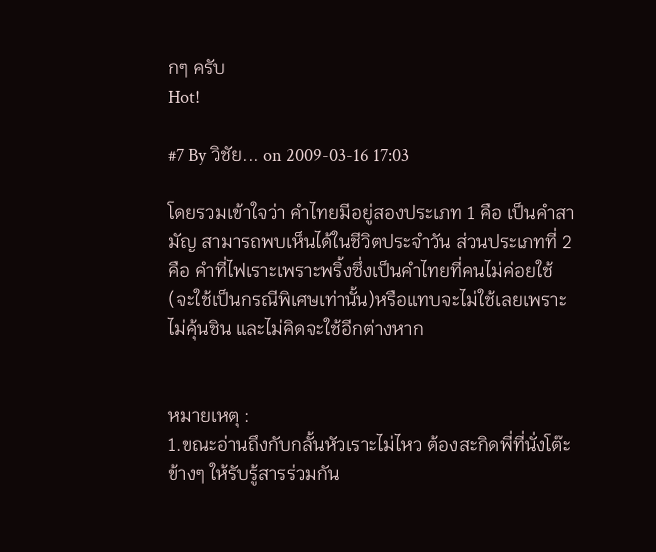กๆ ครับ
Hot!

#7 By วิชัย... on 2009-03-16 17:03

โดยรวมเข้าใจว่า คำไทยมีอยู่สองประเภท 1 คือ เป็นคำสามัญ สามารถพบเห็นได้ในชีวิตประจำวัน ส่วนประเภทที่ 2 คือ คำที่ไฟเราะเพราะพริ้งซึ่งเป็นคำไทยที่คนไม่ค่อยใช้ (จะใช้เป็นกรณีพิเศษเท่านั้น)หรือแทบจะไม่ใช้เลยเพราะไม่คุ้นชิน และไม่คิดจะใช้อีกต่างหาก


หมายเหตุ :
1.ขณะอ่านถึงกับกลั้นหัวเราะไม่ไหว ต้องสะกิดพี่ที่นั่งโต๊ะข้างๆ ให้รับรู้สารร่วมกัน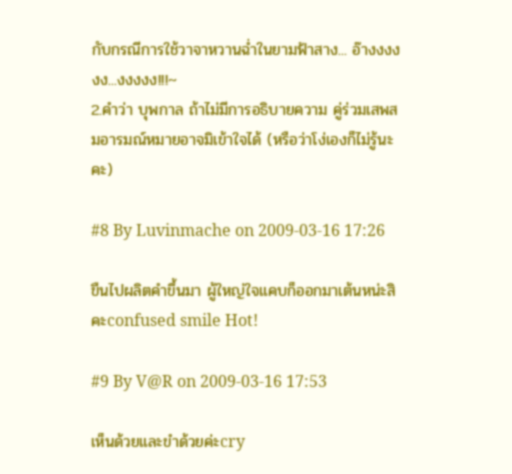กับกรณีการใช้วาจาหวานฉ่ำในยามฟ้าสาง... อ๊างงงงงง...งงงงง!!!~
2.คำว่า บุพกาล ถ้าไม่มีการอธิบายความ คู่ร่วมเสพสมอารมณ์หมายอาจมิเข้าใจได้ (หรือว่าโง่เองก็ไม่รู้นะคะ)

#8 By Luvinmache on 2009-03-16 17:26

ขืนไปผลิตคำขึ้นมา ผู้ใหญ่ใจแคบก็ออกมาเต้นหน่ะสิคะconfused smile Hot!

#9 By V@R on 2009-03-16 17:53

เห็นด้วยและขำด้วยค่ะcry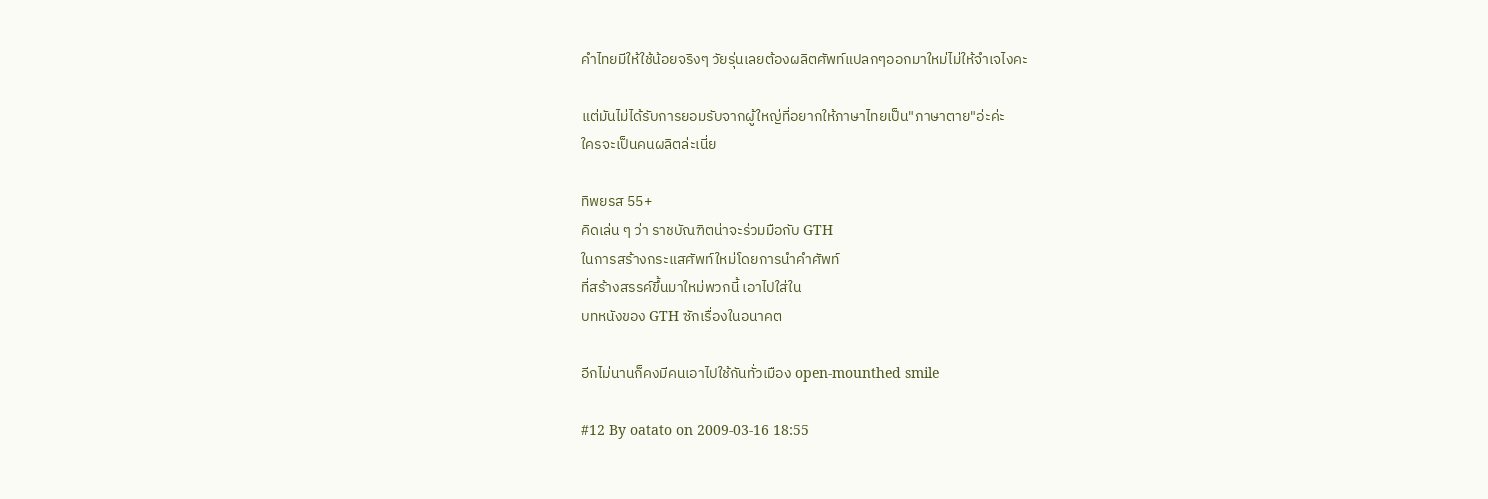คำไทยมีให้ใช้น้อยจริงๆ วัยรุ่นเลยต้องผลิตศัพท์แปลกๆออกมาใหม่ไม่ให้จำเจไงคะ

แต่มันไม่ได้รับการยอมรับจากผู้ใหญ่ที่อยากให้ภาษาไทยเป็น"ภาษาตาย"อ่ะค่ะ
ใครจะเป็นคนผลิตล่ะเนี่ย

ทิพยรส 55+
คิดเล่น ๆ ว่า ราชบัณฑิตน่าจะร่วมมือกับ GTH
ในการสร้างกระแสศัพท์ใหม่โดยการนำคำศัพท์
ที่สร้างสรรค์ขึ้นมาใหม่พวกนี้ เอาไปใส่ใน
บทหนังของ GTH ซักเรื่องในอนาคต

อีกไม่นานก็คงมีคนเอาไปใช้กันทั่วเมือง open-mounthed smile

#12 By oatato on 2009-03-16 18:55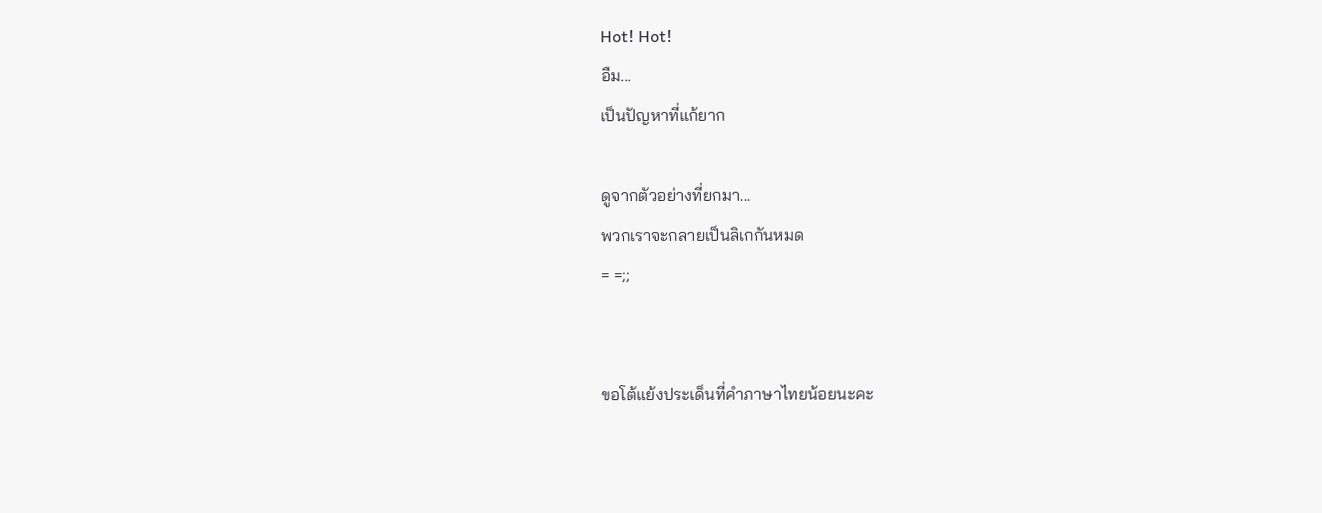Hot! Hot!
อืม...
เป็นปัญหาที่แก้ยาก

ดูจากตัวอย่างที่ยกมา...
พวกเราจะกลายเป็นลิเกกันหมด
= =;;


ขอโต้แย้งประเด็นที่คำภาษาไทยน้อยนะคะ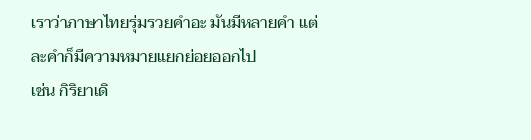เราว่าภาษาไทยรุ่มรวยคำอะ มันมีหลายคำ แต่ละคำก็มีความหมายแยกย่อยออกไป
เช่น กิริยาเดิ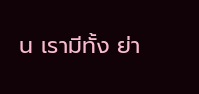น เรามีทั้ง ย่า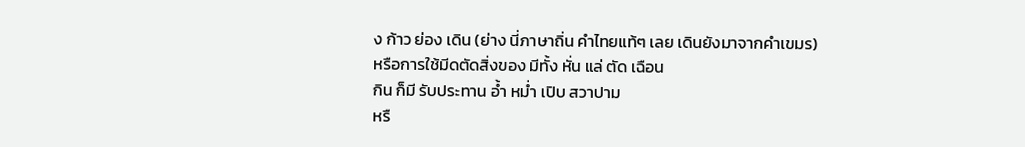ง ก้าว ย่อง เดิน (ย่าง นี่ภาษาถิ่น คำไทยแท้ๆ เลย เดินยังมาจากคำเขมร)
หรือการใช้มีดตัดสิ่งของ มีทั้ง หั่น แล่ ตัด เฉือน
กิน ก็มี รับประทาน อ้ำ หม่ำ เปิบ สวาปาม
หรื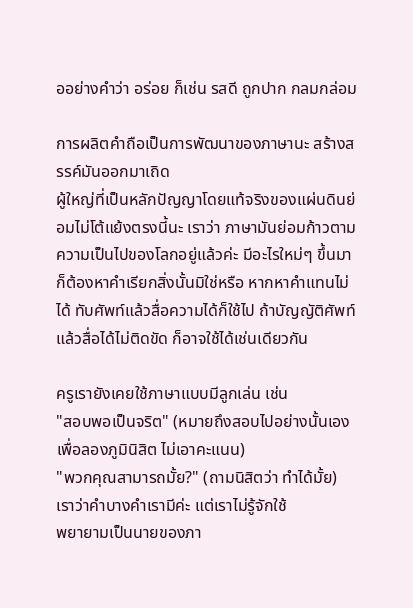ออย่างคำว่า อร่อย ก็เช่น รสดี ถูกปาก กลมกล่อม

การผลิตคำถือเป็นการพัฒนาของภาษานะ สร้างสรรค์มันออกมาเถิด
ผู้ใหญ่ที่เป็นหลักปัญญาโดยแท้จริงของแผ่นดินย่อมไม่โต้แย้งตรงนี้นะ เราว่า ภาษามันย่อมก้าวตามความเป็นไปของโลกอยู่แล้วค่ะ มีอะไรใหม่ๆ ขึ้นมา ก็ต้องหาคำเรียกสิ่งนั้นมิใช่หรือ หากหาคำแทนไม่ได้ ทับศัพท์แล้วสื่อความได้ก็ใช้ไป ถ้าบัญญัติศัพท์แล้วสื่อได้ไม่ติดขัด ก็อาจใช้ได้เช่นเดียวกัน

ครูเรายังเคยใช้ภาษาแบบมีลูกเล่น เช่น
"สอบพอเป็นจริต" (หมายถึงสอบไปอย่างนั้นเองเพื่อลองภูมินิสิต ไม่เอาคะแนน)
"พวกคุณสามารถมั้ย?" (ถามนิสิตว่า ทำได้มั้ย)
เราว่าคำบางคำเรามีค่ะ แต่เราไม่รู้จักใช้
พยายามเป็นนายของภา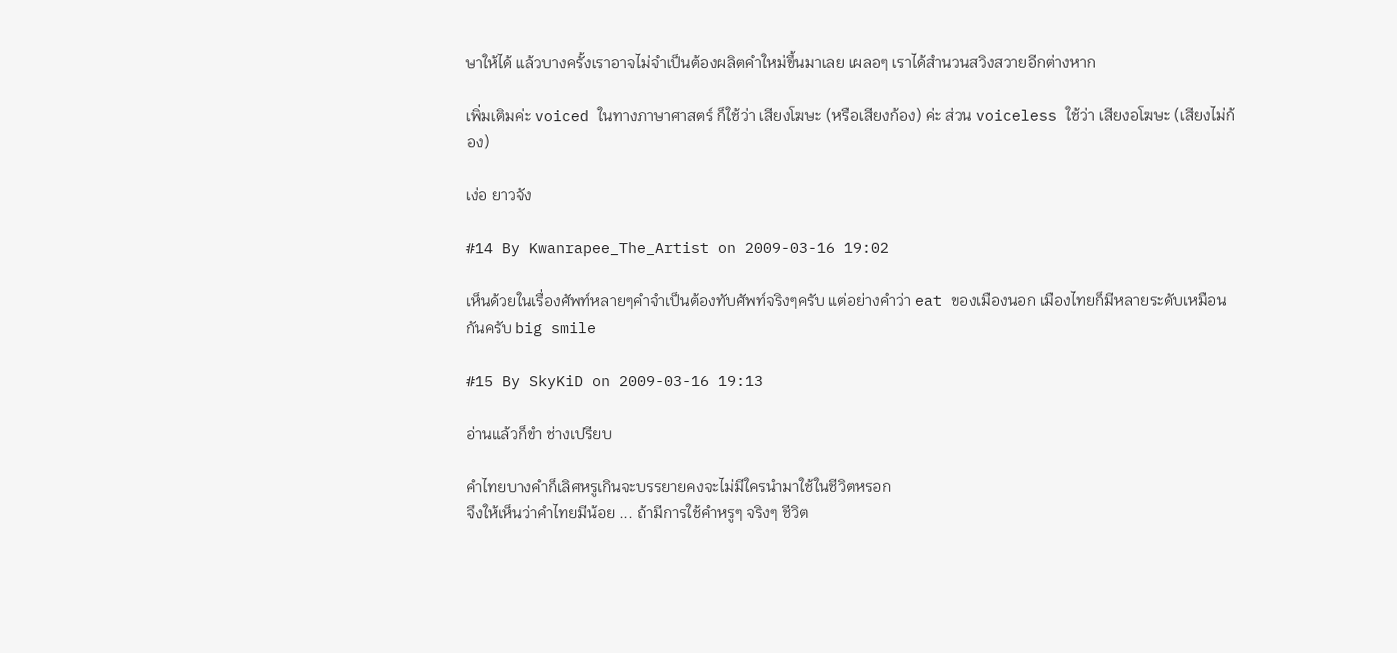ษาให้ได้ แล้วบางครั้งเราอาจไม่จำเป็นต้องผลิตคำใหม่ขึ้นมาเลย เผลอๆ เราได้สำนวนสวิงสวายอีกต่างหาก

เพิ่มเติมค่ะ voiced ในทางภาษาศาสตร์ ก็ใช้ว่า เสียงโฆษะ (หรือเสียงก้อง) ค่ะ ส่วน voiceless ใช้ว่า เสียงอโฆษะ (เสียงไม่ก้อง)

เง่อ ยาวจัง

#14 By Kwanrapee_The_Artist on 2009-03-16 19:02

เห็นด้วยในเรื่องศัพท์หลายๆคำจำเป็นต้องทับศัพท์จริงๆครับ แต่อย่างคำว่า eat ของเมืองนอก เมืองไทยก็มีหลายระดับเหมือนกันครับ big smile

#15 By SkyKiD on 2009-03-16 19:13

อ่านแล้วก็ขำ ช่างเปรียบ

คำไทยบางคำก็เลิศหรูเกินจะบรรยายคงจะไม่มีใครนำมาใช้ในชีวิตหรอก
จึงให้เห็นว่าคำไทยมีน้อย ... ถ้ามีการใช้คำหรูๆ จริงๆ ชีวิต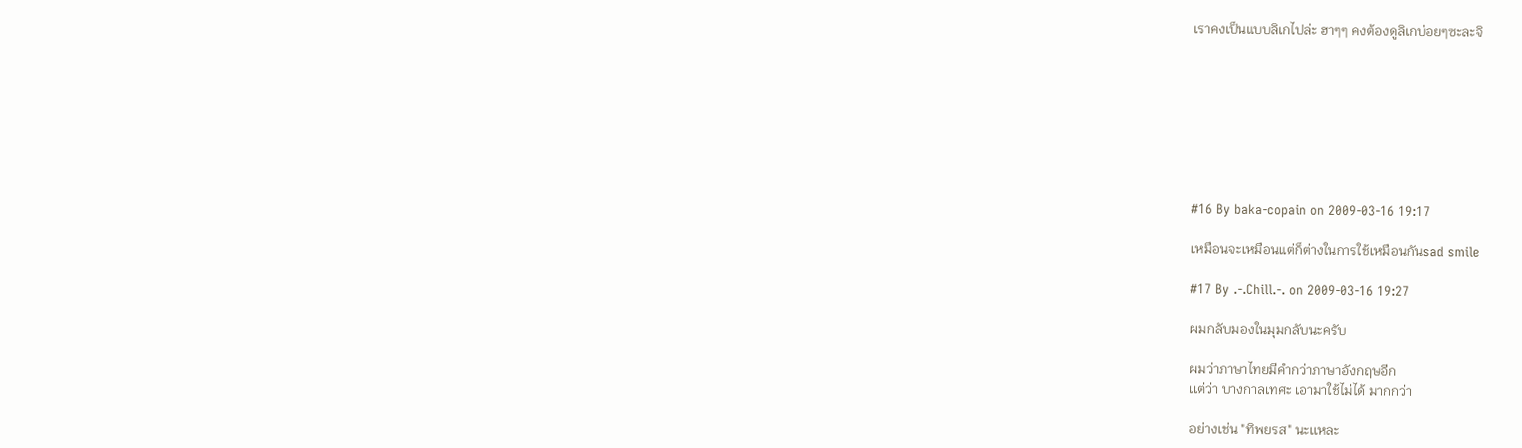เราคงเป็นแบบลิเกไปล่ะ ฮาๆๆ คงต้องดูลิเกบ่อยๆซะละจิ








#16 By baka-copain on 2009-03-16 19:17

เหมือนจะเหมือนแต่ก็ต่างในการใช้เหมือนกันsad smile

#17 By .-.Chill.-. on 2009-03-16 19:27

ผมกลับมองในมุมกลับนะครับ

ผมว่าภาษาไทยมีคำกว่าภาษาอังกฤษอีก
เเต่ว่า บางกาลเทศะ เอามาใช้ไม่ได้ มากกว่า

อย่างเช่น "ทิพยรส" นะเเหละ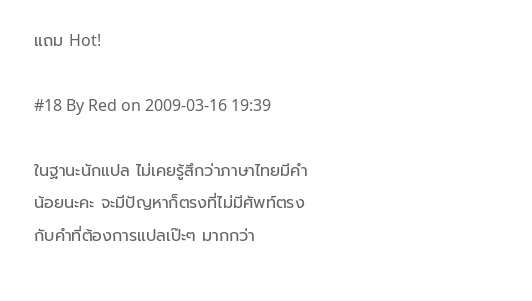แถม Hot!

#18 By Red on 2009-03-16 19:39

ในฐานะนักแปล ไม่เคยรู้สึกว่าภาษาไทยมีคำน้อยนะคะ จะมีปัญหาก็ตรงที่ไม่มีศัพท์ตรงกับคำที่ต้องการแปลเป๊ะๆ มากกว่า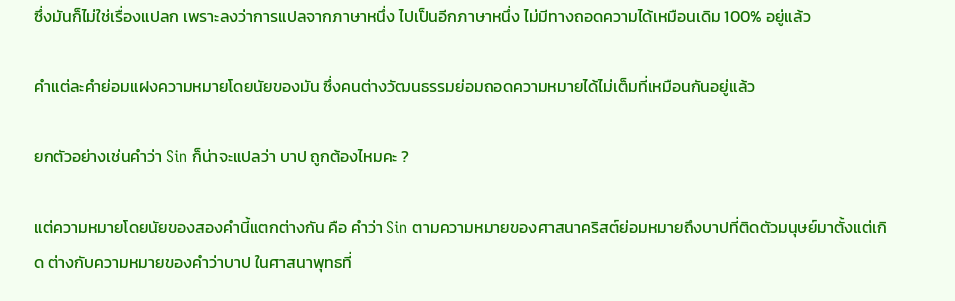ซึ่งมันก็ไม่ใช่เรื่องแปลก เพราะลงว่าการแปลจากภาษาหนึ่ง ไปเป็นอีกภาษาหนึ่ง ไม่มีทางถอดความได้เหมือนเดิม 100% อยู่แล้ว

คำแต่ละคำย่อมแฝงความหมายโดยนัยของมัน ซึ่งคนต่างวัฒนธรรมย่อมถอดความหมายได้ไม่เต็มที่เหมือนกันอยู่แล้ว

ยกตัวอย่างเช่นคำว่า Sin ก็น่าจะแปลว่า บาป ถูกต้องไหมคะ ?

แต่ความหมายโดยนัยของสองคำนี้แตกต่างกัน คือ คำว่า Sin ตามความหมายของศาสนาคริสต์ย่อมหมายถึงบาปที่ติดตัวมนุษย์มาตั้งแต่เกิด ต่างกับความหมายของคำว่าบาป ในศาสนาพุทธที่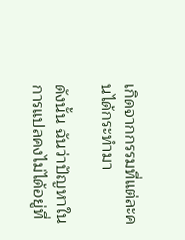เกิดจากกรรมที่แต่ละคนได้กระทำมา

ดังนั้น ฉันว่าปัญหาในการแปลคงไม่ได้อยู่ที่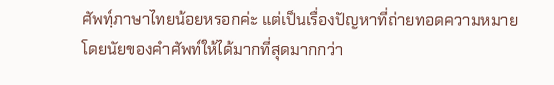ศัพทฺ์ภาษาไทยน้อยหรอกค่ะ แต่เป็นเรื่องปัญหาที่ถ่ายทอดความหมายโดยนัยของคำศัพท์ให้ได้มากที่สุดมากกว่า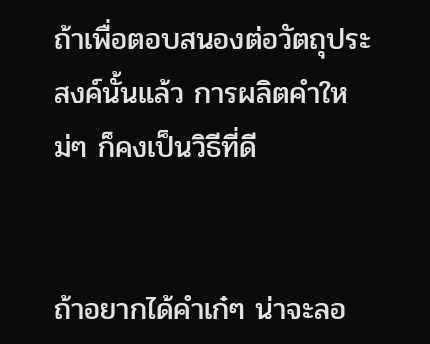ถ้าเพื่อตอบสนองต่อวัตถุประสงค์นั้นแล้ว การผลิตคำใหม่ๆ ก็คงเป็นวิธีที่ดี


ถ้าอยากได้คำเก๋ๆ น่าจะลอ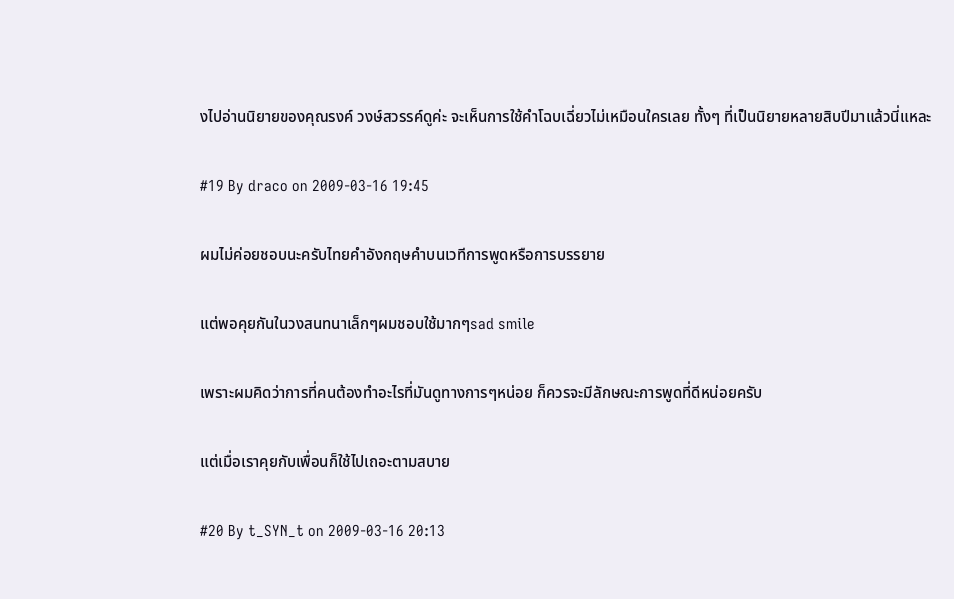งไปอ่านนิยายของคุณรงค์ วงษ์สวรรค์ดูค่ะ จะเห็นการใช้คำโฉบเฉี่ยวไม่เหมือนใครเลย ทั้งๆ ที่เป็นนิยายหลายสิบปีมาแล้วนี่แหละ

#19 By draco on 2009-03-16 19:45

ผมไม่ค่อยชอบนะครับไทยคำอังกฤษคำบนเวทีการพูดหรือการบรรยาย

แต่พอคุยกันในวงสนทนาเล็กๆผมชอบใช้มากๆsad smile

เพราะผมคิดว่าการที่คนต้องทำอะไรที่มันดูทางการๆหน่อย ก็ควรจะมีลักษณะการพูดที่ดีหน่อยครับ

แต่เมื่อเราคุยกับเพื่อนก็ใช้ไปเถอะตามสบาย

#20 By t_SYN_t on 2009-03-16 20:13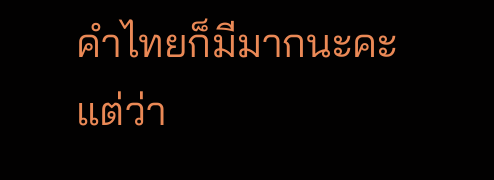คำไทยก็มีมากนะคะ
แต่ว่า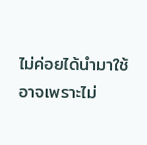ไม่ค่อยได้นำมาใช้
อาจเพราะไม่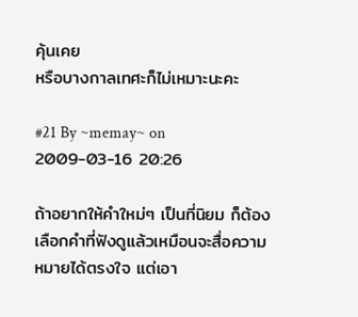คุ้นเคย
หรือบางกาลเทศะก็ไม่เหมาะนะคะ

#21 By ~memay~ on 2009-03-16 20:26

ถ้าอยากให้คำใหม่ๆ เป็นที่นิยม ก็ต้องเลือกคำที่ฟังดูแล้วเหมือนจะสื่อความหมายได้ตรงใจ แต่เอา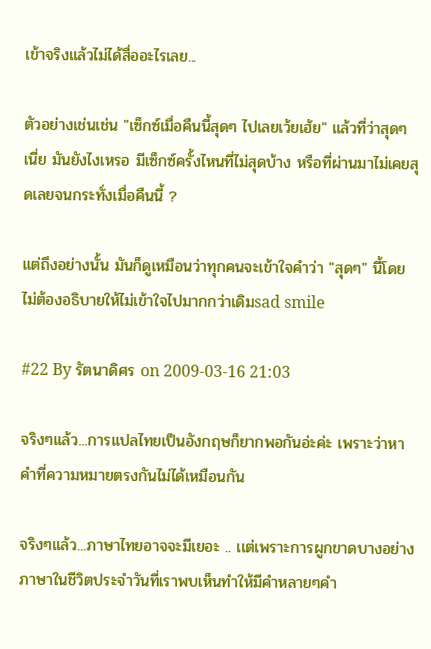เข้าจริงแล้วไม่ได้สื่ออะไรเลย...

ตัวอย่างเช่นเช่น "เซ็กซ์เมื่อคืนนี้สุดๆ ไปเลยเว้ยเฮ้ย" แล้วที่ว่าสุดๆ เนี่ย มันยังไงเหรอ มีเซ็กซ์ครั้งไหนที่ไม่สุดบ้าง หรือที่ผ่านมาไม่เคยสุดเลยจนกระทั่งเมื่อคืนนี้ ?

แต่ถึงอย่างนั้น มันก็ดูเหมือนว่าทุกคนจะเข้าใจคำว่า "สุดๆ" นี้โดยไม่ต้องอธิบายให้ไม่เข้าใจไปมากกว่าเดิมsad smile

#22 By รัตนาดิศร on 2009-03-16 21:03

จริงๆเเล้ว...การเเปลไทยเป็นอังกฤษก็ยากพอกันอ่ะค่ะ เพราะว่าหาคำที่ความหมายตรงกันไม่ได้เหมือนกัน

จริงๆเเล้ว...ภาษาไทยอาจจะมีเยอะ .. เเต่เพราะการผูกขาดบางอย่าง ภาษาในชีวิตประจำวันที่เราพบเห็นทำให้มีคำหลายๆคำ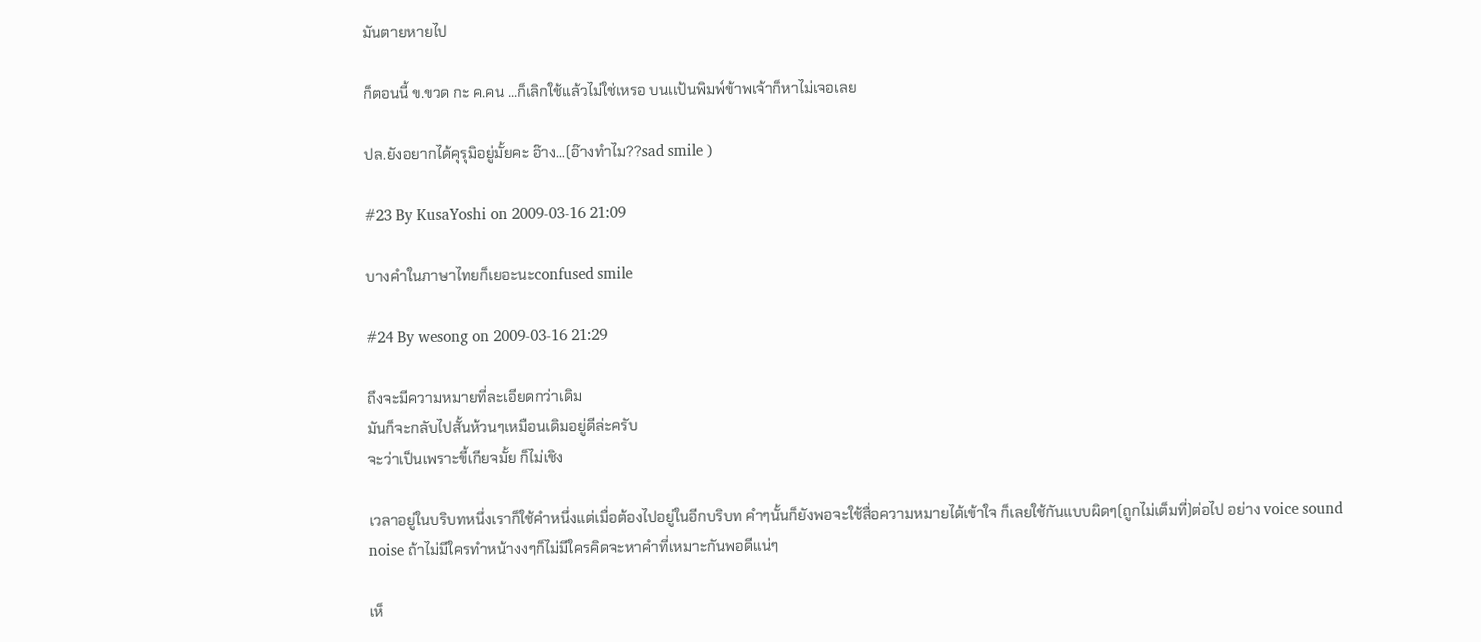มันตายหายไป

ก็ตอนนี้ ข.ขวด กะ ค.คน ...ก็เลิกใช้เเล้วไม่ใช่เหรอ บนเเป้นพิมพ์ข้าพเจ้าก็หาไม่เจอเลย

ปล.ยังอยากได้คุรุมิอยู่มั้ยคะ อ๊าง...(อ๊างทำไม??sad smile )

#23 By KusaYoshi on 2009-03-16 21:09

บางคำในภาษาไทยก็เยอะนะconfused smile

#24 By wesong on 2009-03-16 21:29

ถึงจะมีความหมายที่ละเอียดกว่าเดิม
มันก็จะกลับไปสั้นห้วนๆเหมือนเดิมอยู่ดีล่ะครับ
จะว่าเป็นเพราะขี้เกียจมั้ย ก็ไม่เชิง

เวลาอยู่ในบริบทหนึ่งเราก็ใช้คำหนึ่งแต่เมื่อต้องไปอยู่ในอีกบริบท คำๆนั้นก็ยังพอจะใช้สื่อความหมายได้เข้าใจ ก็เลยใช้กันแบบผิดๆ(ถูกไม่เต็มที่)ต่อไป อย่าง voice sound noise ถ้าไม่มีใครทำหน้างงๆก็ไม่มีใครคิดจะหาคำที่เหมาะกันพอดีแน่ๆ

เห็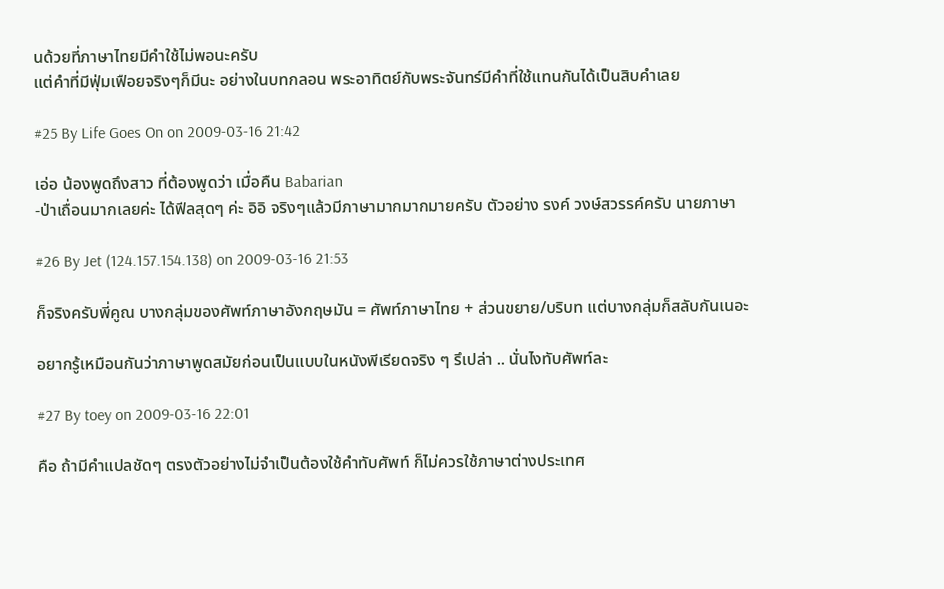นด้วยที่ภาษาไทยมีคำใช้ไม่พอนะครับ
แต่คำที่มีฟุ่มเฟือยจริงๆก็มีนะ อย่างในบทกลอน พระอาทิตย์กับพระจันทร์มีคำที่ใช้แทนกันได้เป็นสิบคำเลย

#25 By Life Goes On on 2009-03-16 21:42

เอ่อ น้องพูดถึงสาว ที่ต้องพูดว่า เมื่อคืน Babarian
-ป่าเถื่อนมากเลยค่ะ ได้ฟีลสุดๆ ค่ะ อิอิ จริงๆแล้วมีภาษามากมากมายครับ ตัวอย่าง รงค์ วงษ์สวรรค์ครับ นายภาษา

#26 By Jet (124.157.154.138) on 2009-03-16 21:53

ก็จริงครับพี่คูณ บางกลุ่มของศัพท์ภาษาอังกฤษมัน = ศัพท์ภาษาไทย + ส่วนขยาย/บริบท แต่บางกลุ่มก็สลับกันเนอะ

อยากรู้เหมือนกันว่าภาษาพูดสมัยก่อนเป็นแบบในหนังพีเรียดจริง ๆ รึเปล่า .. นั่นไงทับศัพท์ละ

#27 By toey on 2009-03-16 22:01

คือ ถ้ามีคำแปลชัดๆ ตรงตัวอย่างไม่จำเป็นต้องใช้คำทับศัพท์ ก็ไม่ควรใช้ภาษาต่างประเทศ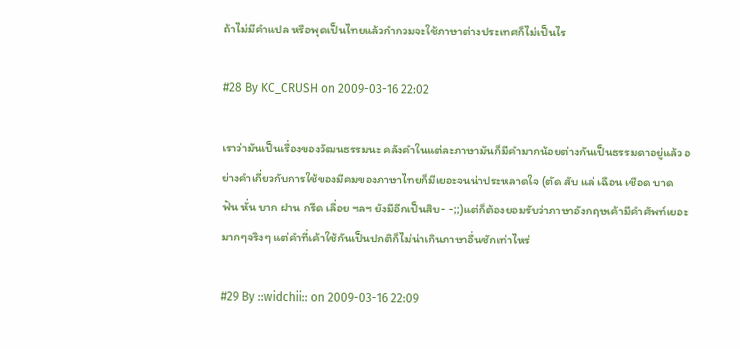ถ้าไม่มีคำแปล หรือพุดเป็นไทยแล้วกำกวมจะใช้ภาษาต่างประเทศก็ไม่เป็นไร

#28 By KC_CRUSH on 2009-03-16 22:02

เราว่ามันเป็นเรื่องของวัฒนธรรมนะ คลังคำในแต่ละภาษามันก็มีคำมากน้อยต่างกันเป็นธรรมดาอยู่แล้ว อย่างคำเกี่ยวกับการใช้ของมีคมของภาษาไทยก็มีเยอะจนน่าประหลาดใจ (ตัด สับ แล่ เฉือน เชือด บาด ฟัน หั่น บาก ฝาน กรีด เลื่อย ฯลฯ ยังมีอีกเป็นสิบ- -;;)แต่ก็ต้องยอมรับว่าภาษาอังกฤษเค้ามีคำศัพท์เยอะมากๆจริงๆ แต่คำที่เค้าใช้กันเป็นปกติก็ไม่น่าเกินภาษาอื่นซักเท่าไหร่

#29 By ::widchii:: on 2009-03-16 22:09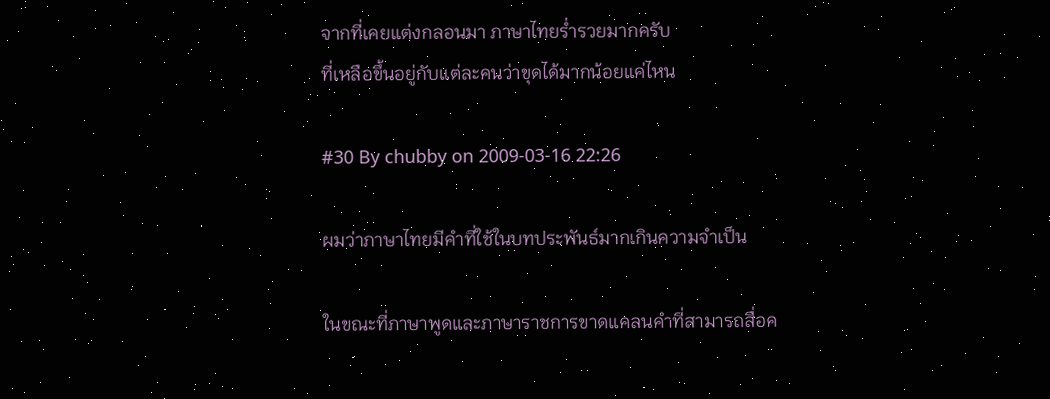จากที่เคยแต่งกลอนมา ภาษาไทยร่ำรวยมากครับ
ที่เหลือขึ้นอยู่กับแต่ละคนว่าขุดได้มากน้อยแค่ไหน

#30 By chubby on 2009-03-16 22:26

ผมว่าภาษาไทยมีคำที่ใช้ในบทประพันธ์มากเกินความจำเป็น

ในขณะที่ภาษาพูดและภาษาราชการขาดแคลนคำที่สามารถสื่อค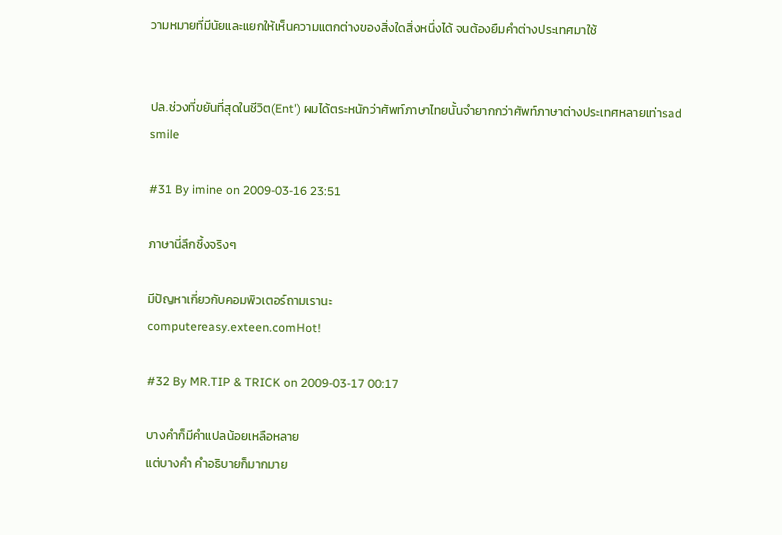วามหมายที่มีนัยและแยกให้เห็นความแตกต่างของสิ่งใดสิ่งหนึ่งได้ จนต้องยืมคำต่างประเทศมาใช้


ปล.ช่วงที่ขยันที่สุดในชีวิต(Ent') ผมได้ตระหนักว่าศัพท์ภาษาไทยนั้นจำยากกว่าศัพท์ภาษาต่างประเทศหลายเท่าsad smile

#31 By imine on 2009-03-16 23:51

ภาษานี่ลึกซึ้งจริงๆ

มีปัญหาเกี่ยวกับคอมพิวเตอร์ถามเรานะ
computereasy.exteen.comHot!

#32 By MR.TIP & TRICK on 2009-03-17 00:17

บางคำก็มีคำแปลน้อยเหลือหลาย
แต่บางคำ คำอธิบายก็มากมาย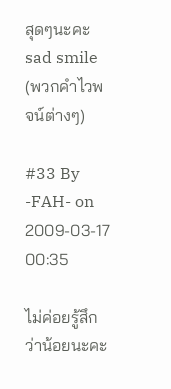สุดๆนะคะsad smile
(พวกคำไวพจน์ต่างๆ)

#33 By -FAH- on 2009-03-17 00:35

ไม่ค่อยรู้สึกว่าน้อยนะคะ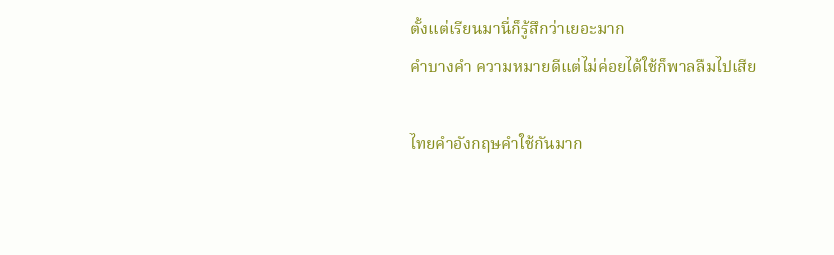ตั้งแต่เรียนมานี่ก็รู้สึกว่าเยอะมาก
คำบางคำ ความหมายดีแต่ไม่ค่อยได้ใช้ก็พาลลืมไปเสีย

ไทยคำอังกฤษคำใช้กันมาก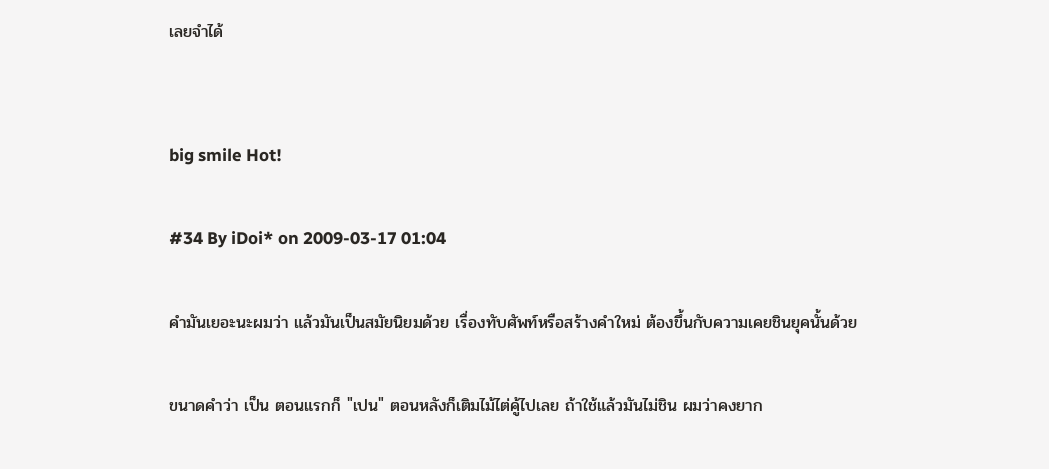เลยจำได้


big smile Hot!

#34 By iDoi* on 2009-03-17 01:04

คำมันเยอะนะผมว่า แล้วมันเป็นสมัยนิยมด้วย เรื่องทับศัพท์หรือสร้างคำใหม่ ต้องขึ้นกับความเคยชินยุคนั้นด้วย

ขนาดคำว่า เป็น ตอนแรกก็ "เปน" ตอนหลังก็เติมไม้ไต่คู้ไปเลย ถ้าใช้แล้วมันไม่ชิน ผมว่าคงยาก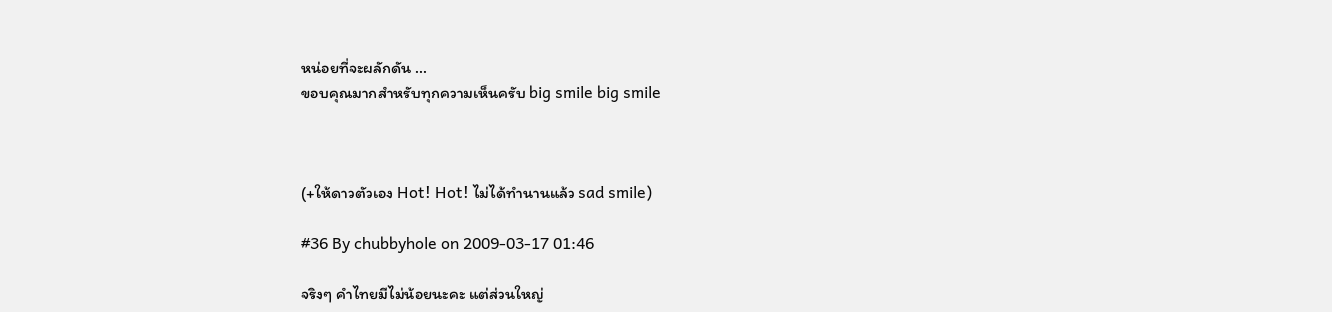หน่อยที่จะผลักดัน ...
ขอบคุณมากสำหรับทุกความเห็นครับ big smile big smile



(+ให้ดาวตัวเอง Hot! Hot! ไม่ได้ทำนานแล้ว sad smile)

#36 By chubbyhole on 2009-03-17 01:46

จริงๆ คำไทยมีไม่น้อยนะคะ แต่ส่วนใหญ่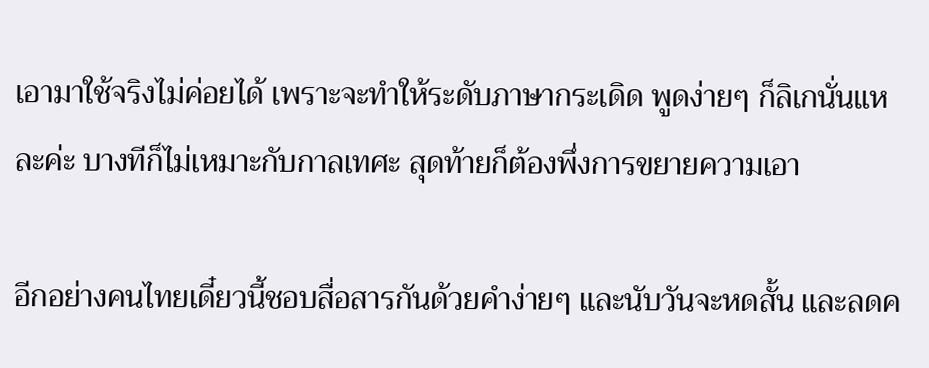เอามาใช้จริงไม่ค่อยได้ เพราะจะทำให้ระดับภาษากระเดิด พูดง่ายๆ ก็ลิเกนั่นแหละค่ะ บางทีก็ไม่เหมาะกับกาลเทศะ สุดท้ายก็ต้องพึ่งการขยายความเอา

อีกอย่างคนไทยเดี๋ยวนี้ชอบสื่อสารกันด้วยคำง่ายๆ และนับวันจะหดสั้น และลดค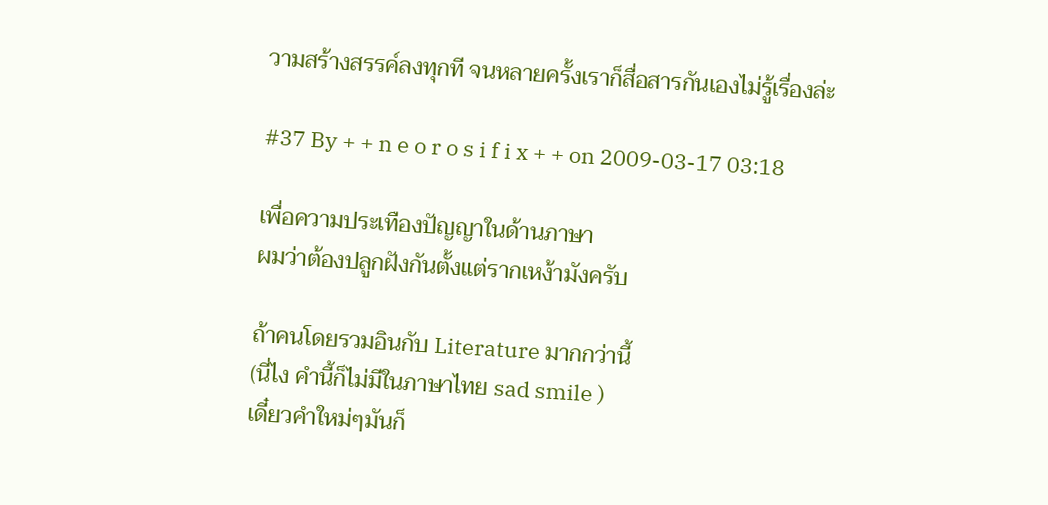วามสร้างสรรค์ลงทุกที จนหลายครั้งเราก็สื่อสารกันเองไม่รู้เรื่องล่ะ

#37 By + + n e o r o s i f i x + + on 2009-03-17 03:18

เพื่อความประเทืองปัญญาในด้านภาษา
ผมว่าต้องปลูกฝังกันตั้งแต่รากเหง้ามังครับ

ถ้าคนโดยรวมอินกับ Literature มากกว่านี้
(นี่ไง คำนี้ก็ไม่มีในภาษาไทย sad smile )
เดี๋ยวคำใหม่ๆมันก็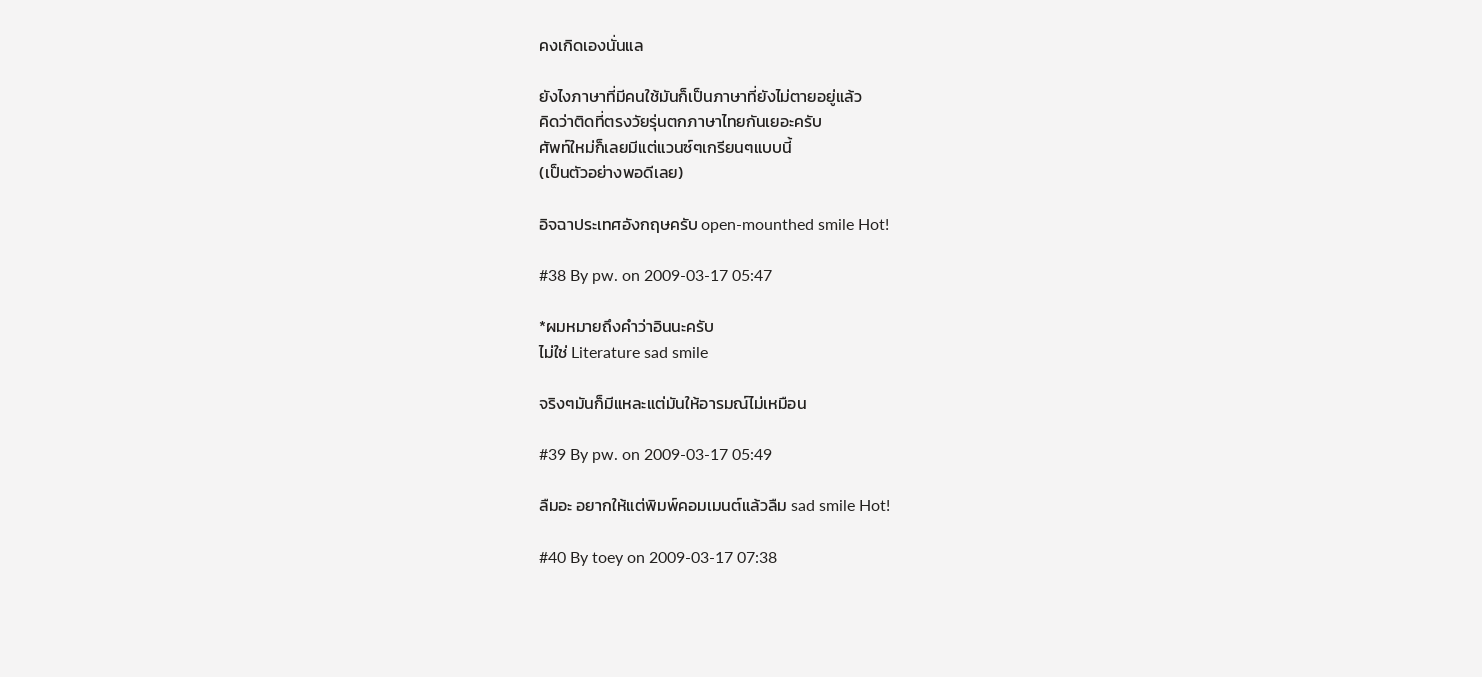คงเกิดเองนั่นแล

ยังไงภาษาที่มีคนใช้มันก็เป็นภาษาที่ยังไม่ตายอยู่แล้ว
คิดว่าติดที่ตรงวัยรุ่นตกภาษาไทยกันเยอะครับ
ศัพท์ใหม่ก็เลยมีแต่แวนซ์ๆเกรียนๆแบบนี้
(เป็นตัวอย่างพอดีเลย)

อิจฉาประเทศอังกฤษครับ open-mounthed smile Hot!

#38 By pw. on 2009-03-17 05:47

*ผมหมายถึงคำว่าอินนะครับ
ไม่ใช่ Literature sad smile

จริงๆมันก็มีแหละแต่มันให้อารมณ์ไม่เหมือน

#39 By pw. on 2009-03-17 05:49

ลืมอะ อยากให้แต่พิมพ์คอมเมนต์แล้วลืม sad smile Hot!

#40 By toey on 2009-03-17 07:38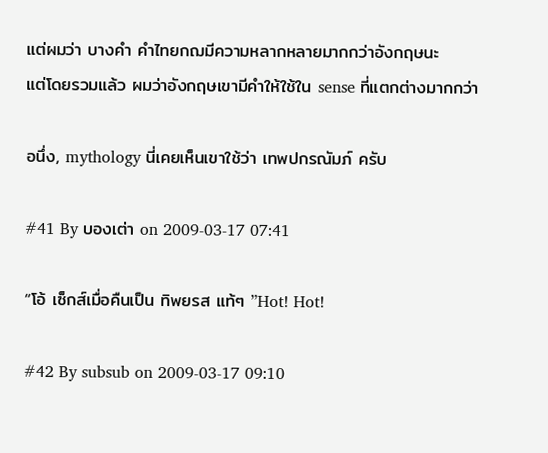แต่ผมว่า บางคำ คำไทยกฌมีความหลากหลายมากกว่าอังกฤษนะ
แต่โดยรวมแล้ว ผมว่าอังกฤษเขามีคำให้ใช้ใน sense ที่แตกต่างมากกว่า

อนึ่ง, mythology นี่เคยเห็นเขาใช้ว่า เทพปกรณัมภ์ ครับ

#41 By บองเต่า on 2009-03-17 07:41

“โอ้ เซ็กส์เมื่อคืนเป็น ทิพยรส แท้ๆ ”Hot! Hot!

#42 By subsub on 2009-03-17 09:10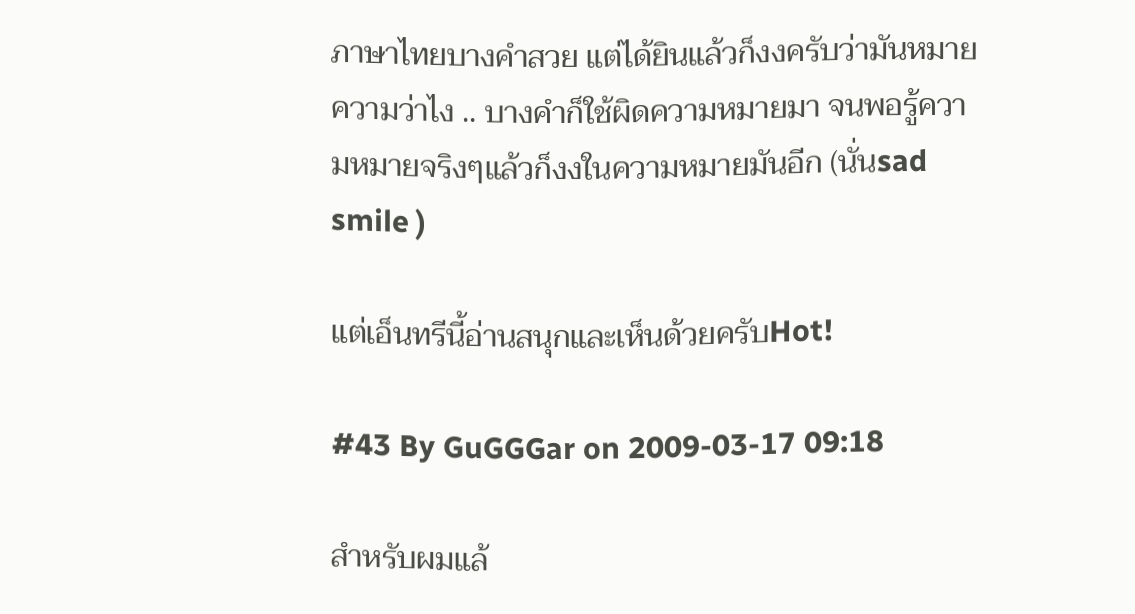ภาษาไทยบางคำสวย แต่ได้ยินแล้วก็งงครับว่ามันหมายความว่าไง .. บางคำก็ใช้ผิดความหมายมา จนพอรู้ความหมายจริงๆแล้วก็งงในความหมายมันอีก (นั่นsad smile )

แต่เอ็นทรีนี้อ่านสนุกและเห็นด้วยครับHot!

#43 By GuGGGar on 2009-03-17 09:18

สำหรับผมแล้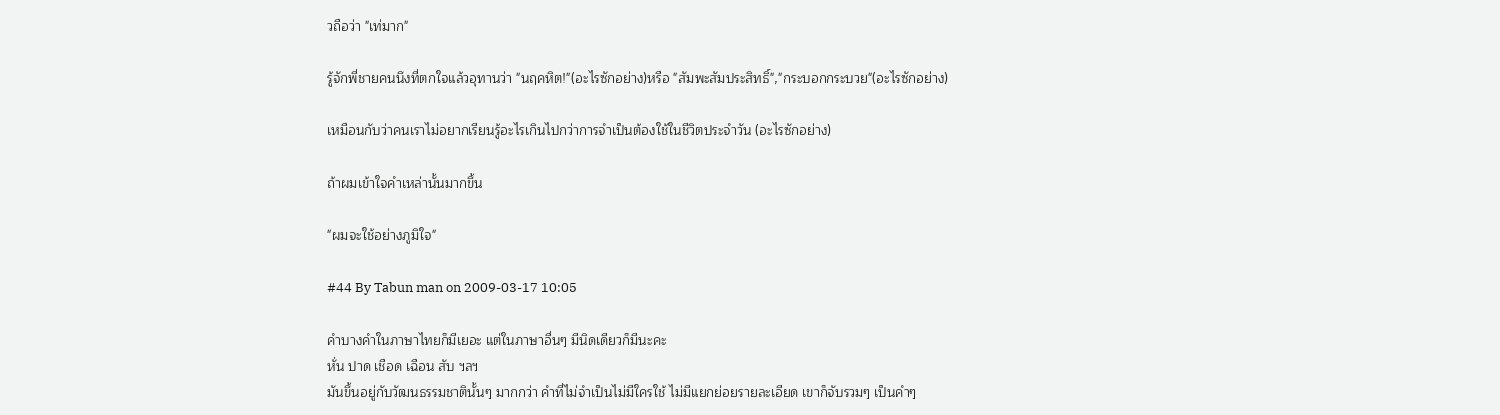วถือว่า "เท่มาก"

รู้จักพี่ชายคนนึงที่ตกใจแล้วอุทานว่า "นฤคหิต!"(อะไรซักอย่าง)หรือ "สัมพะสัมประสิทธิ์","กระบอกกระบวย"(อะไรซักอย่าง)

เหมือนกับว่าคนเราไม่อยากเรียนรู้อะไรเกินไปกว่าการจำเป็นต้องใช้ในชีวิตประจำวัน (อะไรซักอย่าง)

ถ้าผมเข้าใจคำเหล่านั้นมากขึ้น

"ผมจะใช้อย่างภูมิใจ"

#44 By Tabun man on 2009-03-17 10:05

คำบางคำในภาษาไทยก็มีเยอะ แต่ในภาษาอื่นๆ มีนิดเดียวก็มีนะคะ
หั่น ปาด เชือด เฉือน สับ ฯลฯ
มันขึ้นอยู่กับวัฒนธรรมชาตินั้นๆ มากกว่า คำที่ไม่จำเป็นไม่มีใครใช้ ไม่มีแยกย่อยรายละเอียด เขาก็จับรวมๆ เป็นคำๆ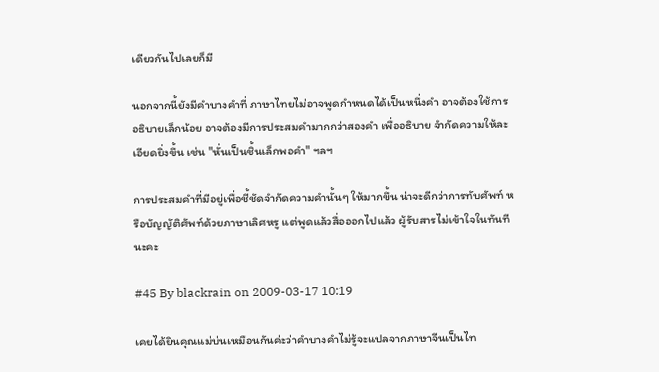เดียวกันไปเลยก็มี

นอกจากนี้ยังมีคำบางคำที่ ภาษาไทยไม่อาจพูดกำหนดได้เป็นหนึ่งคำ อาจต้องใช้การอธิบายเล็กน้อย อาจต้องมีการประสมคำมากกว่าสองคำ เพื่ออธิบาย จำกัดความให้ละเอียดยิ่งขึ้น เช่น "หั่นเป็นชิ้นเล็กพอคำ" ฯลฯ

การประสมคำที่มีอยู่เพื่อชี้ชัดจำกัดความคำนั้นๆ ให้มากขึ้น น่าจะดีกว่าการทับศัพท์ หรือบัญญัติศัพท์ด้วยภาษาเลิศหรู แต่พูดแล้วสื่อออกไปแล้ว ผู้รับสารไม่เข้าใจในทันทีนะคะ

#45 By blackrain on 2009-03-17 10:19

เคยได้ยินคุณแม่บ่นเหมือนกันค่ะว่าคำบางคำไม่รู้จะแปลจากภาษาจีนเป็นไท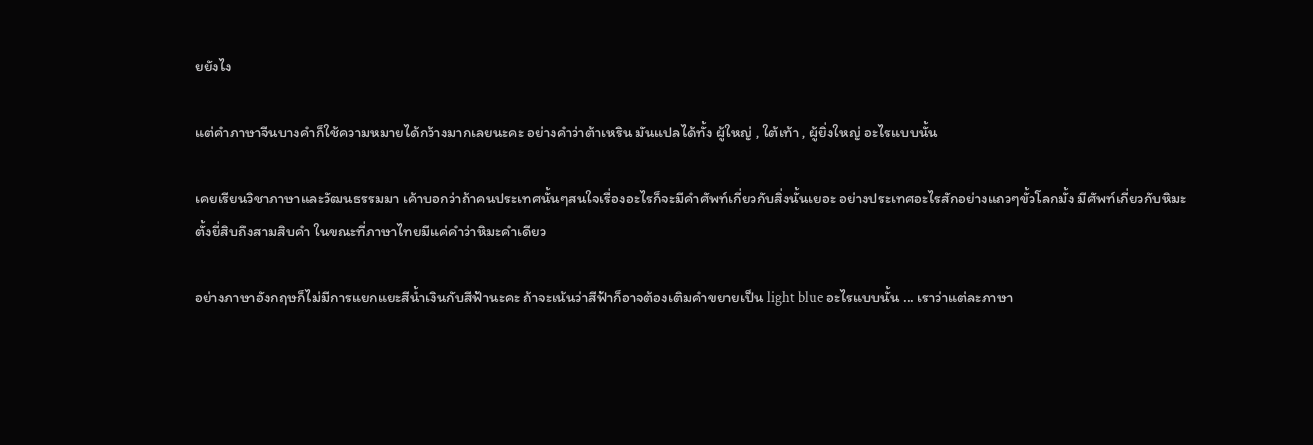ยยังไง

แต่คำภาษาจีนบางคำก็ใช้ความหมายได้กว้างมากเลยนะคะ อย่างคำว่าต้าเหริน มันแปลได้ทั้ง ผู้ใหญ่ , ใต้เท้า , ผู้ยิ่งใหญ่ อะไรแบบนั้น

เคยเรียนวิชาภาษาและวัฒนธรรมมา เค้าบอกว่าถ้าคนประเทศนั้นๆสนใจเรื่องอะไรก็จะมีคำศัพท์เกี่ยวกับสิ่งนั้นเยอะ อย่างประเทศอะไรสักอย่างแถวๆขั้วโลกมั้ง มีศัพท์เกี่ยวกับหิมะตั้งยี่สิบถึงสามสิบคำ ในขณะที่ภาษาไทยมีแค่คำว่าหิมะคำเดียว

อย่างภาษาอังกฤษก็ไม่มีการแยกแยะสีน้ำเงินกับสีฟ้านะคะ ถ้าจะเน้นว่าสีฟ้าก็อาจต้องเติมคำขยายเป็น light blue อะไรแบบนั้น ... เราว่าแต่ละภาษา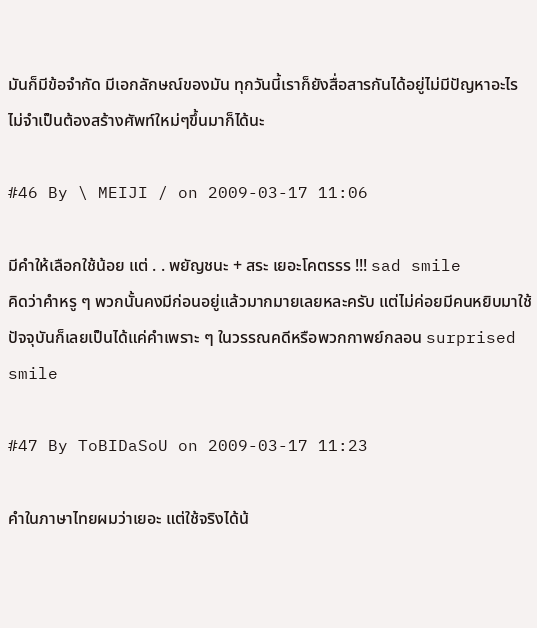มันก็มีข้อจำกัด มีเอกลักษณ์ของมัน ทุกวันนี้เราก็ยังสื่อสารกันได้อยู่ไม่มีปัญหาอะไร ไม่จำเป็นต้องสร้างศัพท์ใหม่ๆขึ้นมาก็ได้นะ

#46 By \ MEIJI / on 2009-03-17 11:06

มีคำให้เลือกใช้น้อย แต่ . . พยัญชนะ + สระ เยอะโคตรรร !!! sad smile
คิดว่าคำหรู ๆ พวกนั้นคงมีก่อนอยู่แล้วมากมายเลยหละครับ แต่ไม่ค่อยมีคนหยิบมาใช้
ปัจจุบันก็เลยเป็นได้แค่คำเพราะ ๆ ในวรรณคดีหรือพวกกาพย์กลอน surprised smile

#47 By ToBIDaSoU on 2009-03-17 11:23

คำในภาษาไทยผมว่าเยอะ แต่ใช้จริงได้น้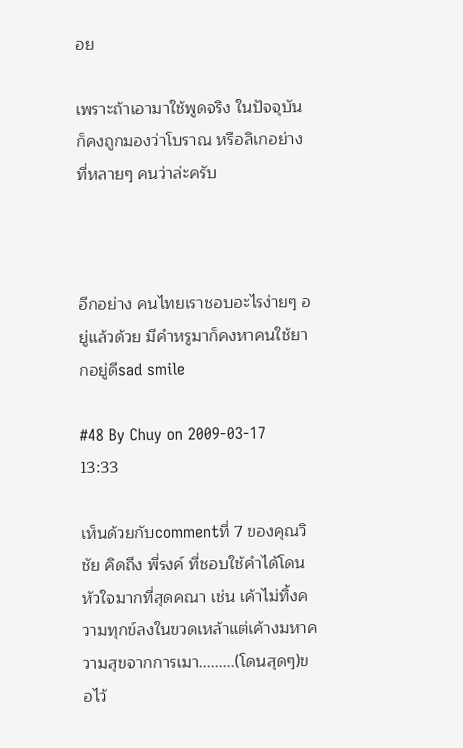อย

เพราะถ้าเอามาใช้พูดจริง ในปัจจุบันก็คงถูกมองว่าโบราณ หรือลิเกอย่างที่หลายๆ คนว่าล่ะครับ



อีกอย่าง คนไทยเราชอบอะไรง่ายๆ อยู่แล้วด้วย มีคำหรูมาก็คงหาคนใช้ยากอยู่ดีsad smile

#48 By Chuy on 2009-03-17 13:33

เห็นด้วยกับcommentที่ 7 ของคุณวิชัย คิดถึง พี่รงค์ ที่ชอบใช้คำได้โดนหัวใจมากที่สุดคณา เช่น เค้าไม่ทิ้งความทุกข์ลงในขวดเหล้าแต่เค้างมหาความสุขจากการเมา.........(โดนสุดๆ)ขอไว้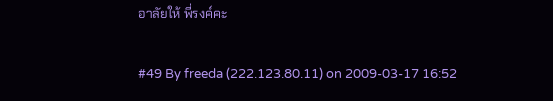อาลัยให้ พี่รงค์คะ

#49 By freeda (222.123.80.11) on 2009-03-17 16:52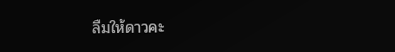ลืมให้ดาวคะ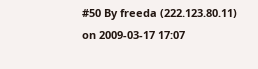#50 By freeda (222.123.80.11) on 2009-03-17 17:07